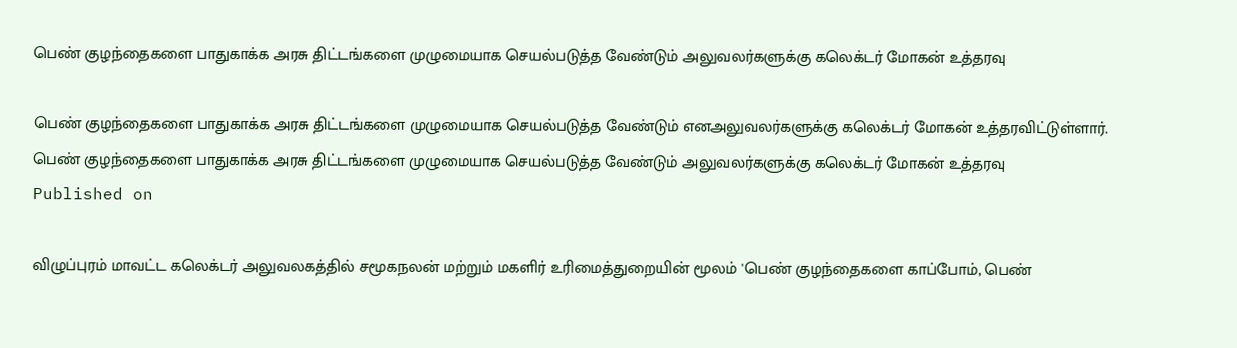பெண் குழந்தைகளை பாதுகாக்க அரசு திட்டங்களை முழுமையாக செயல்படுத்த வேண்டும் அலுவலர்களுக்கு கலெக்டர் மோகன் உத்தரவு

பெண் குழந்தைகளை பாதுகாக்க அரசு திட்டங்களை முழுமையாக செயல்படுத்த வேண்டும் எனஅலுவலர்களுக்கு கலெக்டர் மோகன் உத்தரவிட்டுள்ளார்.
பெண் குழந்தைகளை பாதுகாக்க அரசு திட்டங்களை முழுமையாக செயல்படுத்த வேண்டும் அலுவலர்களுக்கு கலெக்டர் மோகன் உத்தரவு
Published on

விழுப்புரம் மாவட்ட கலெக்டர் அலுவலகத்தில் சமூகநலன் மற்றும் மகளிர் உரிமைத்துறையின் மூலம் 'பெண் குழந்தைகளை காப்போம், பெண்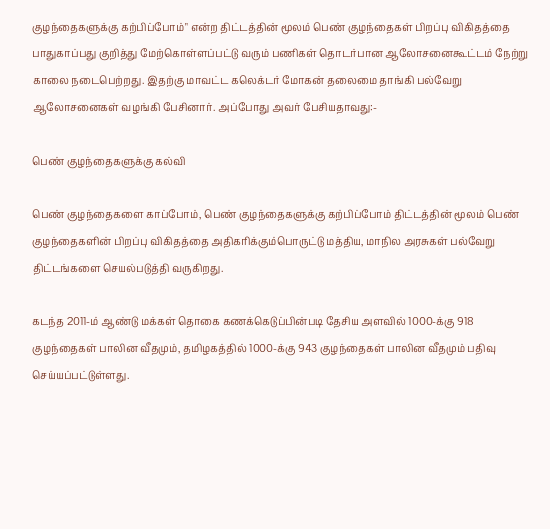குழந்தைகளுக்கு கற்பிப்போம்" என்ற திட்டத்தின் மூலம் பெண் குழந்தைகள் பிறப்பு விகிதத்தை பாதுகாப்பது குறித்து மேற்கொள்ளப்பட்டு வரும் பணிகள் தொடர்பான ஆலோசனைகூட்டம் நேற்று காலை நடைபெற்றது. இதற்கு மாவட்ட கலெக்டர் மோகன் தலைமை தாங்கி பல்வேறு ஆலோசனைகள் வழங்கி பேசினார். அப்போது அவர் பேசியதாவது:-

பெண் குழந்தைகளுக்கு கல்வி

பெண் குழந்தைகளை காப்போம், பெண் குழந்தைகளுக்கு கற்பிப்போம் திட்டத்தின் மூலம் பெண் குழந்தைகளின் பிறப்பு விகிதத்தை அதிகரிக்கும்பொருட்டு மத்திய, மாநில அரசுகள் பல்வேறு திட்டங்களை செயல்படுத்தி வருகிறது.

கடந்த 2011-ம் ஆண்டு மக்கள் தொகை கணக்கெடுப்பின்படி தேசிய அளவில் 1000-க்கு 918 குழந்தைகள் பாலின வீதமும், தமிழகத்தில் 1000-க்கு 943 குழந்தைகள் பாலின வீதமும் பதிவு செய்யப்பட்டுள்ளது.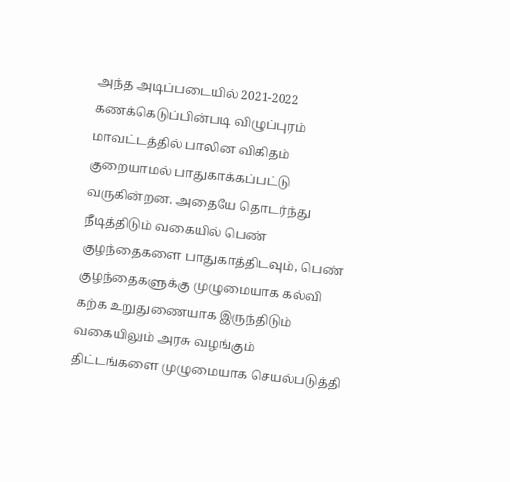அந்த அடிப்படையில் 2021-2022 கணக்கெடுப்பின்படி விழுப்புரம் மாவட்டத்தில் பாலின விகிதம் குறையாமல் பாதுகாக்கப்பட்டு வருகின்றன. அதையே தொடர்ந்து நீடித்திடும் வகையில் பெண் குழந்தைகளை பாதுகாத்திடவும், பெண் குழந்தைகளுக்கு முழுமையாக கல்வி கற்க உறுதுணையாக இருந்திடும் வகையிலும் அரசு வழங்கும் திட்டங்களை முழுமையாக செயல்படுத்தி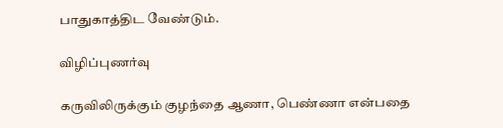பாதுகாத்திட வேண்டும்.

விழிப்புணர்வு

கருவிலிருக்கும் குழந்தை ஆணா, பெண்ணா என்பதை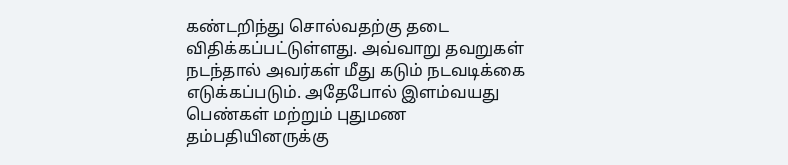கண்டறிந்து சொல்வதற்கு தடை விதிக்கப்பட்டுள்ளது. அவ்வாறு தவறுகள் நடந்தால் அவர்கள் மீது கடும் நடவடிக்கை எடுக்கப்படும். அதேபோல் இளம்வயது பெண்கள் மற்றும் புதுமண தம்பதியினருக்கு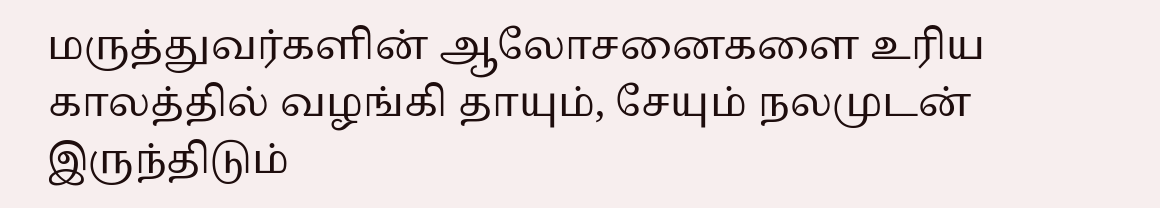மருத்துவர்களின் ஆலோசனைகளை உரிய காலத்தில் வழங்கி தாயும், சேயும் நலமுடன் இருந்திடும்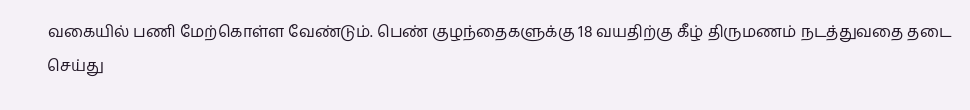வகையில் பணி மேற்கொள்ள வேண்டும். பெண் குழந்தைகளுக்கு 18 வயதிற்கு கீழ் திருமணம் நடத்துவதை தடை செய்து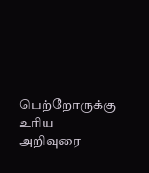பெற்றோருக்கு உரிய அறிவுரை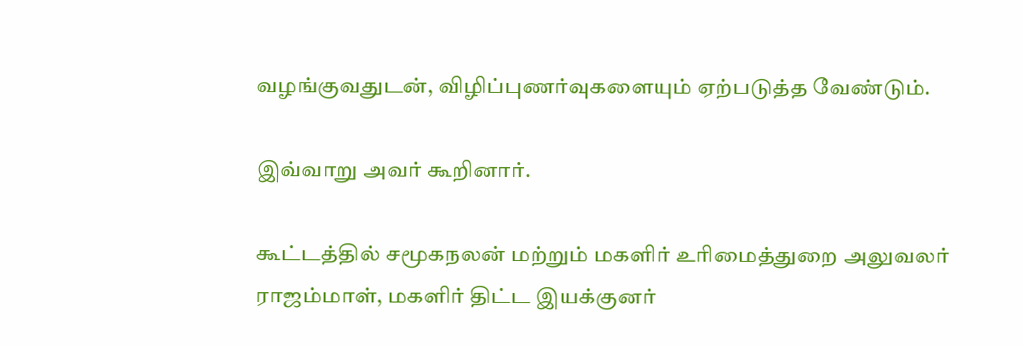வழங்குவதுடன், விழிப்புணர்வுகளையும் ஏற்படுத்த வேண்டும்.

இவ்வாறு அவர் கூறினார்.

கூட்டத்தில் சமூகநலன் மற்றும் மகளிர் உரிமைத்துறை அலுவலர் ராஜம்மாள், மகளிர் திட்ட இயக்குனர்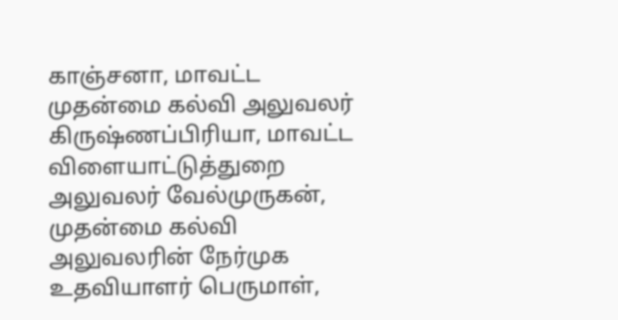காஞ்சனா, மாவட்ட முதன்மை கல்வி அலுவலர் கிருஷ்ணப்பிரியா, மாவட்ட விளையாட்டுத்துறை அலுவலர் வேல்முருகன், முதன்மை கல்வி அலுவலரின் நேர்முக உதவியாளர் பெருமாள்,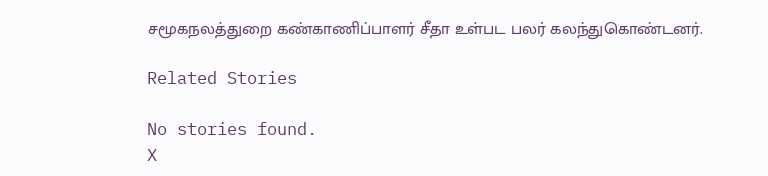சமூகநலத்துறை கண்காணிப்பாளர் சீதா உள்பட பலர் கலந்துகொண்டனர்.

Related Stories

No stories found.
X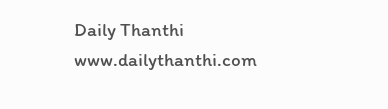Daily Thanthi
www.dailythanthi.com